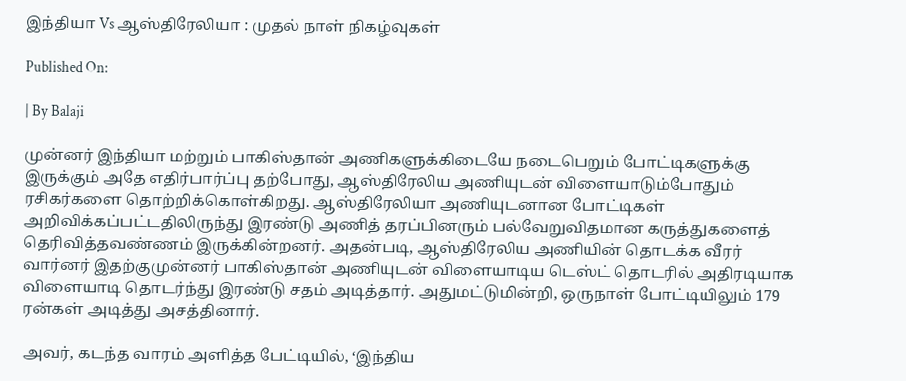இந்தியா Vs ஆஸ்திரேலியா : முதல் நாள் நிகழ்வுகள்

Published On:

| By Balaji

முன்னர் இந்தியா மற்றும் பாகிஸ்தான் அணிகளுக்கிடையே நடைபெறும் போட்டிகளுக்கு இருக்கும் அதே எதிர்பார்ப்பு தற்போது, ஆஸ்திரேலிய அணியுடன் விளையாடும்போதும் ரசிகர்களை தொற்றிக்கொள்கிறது. ஆஸ்திரேலியா அணியுடனான போட்டிகள் அறிவிக்கப்பட்டதிலிருந்து இரண்டு அணித் தரப்பினரும் பல்வேறுவிதமான கருத்துகளைத் தெரிவித்தவண்ணம் இருக்கின்றனர். அதன்படி, ஆஸ்திரேலிய அணியின் தொடக்க வீரர் வார்னர் இதற்குமுன்னர் பாகிஸ்தான் அணியுடன் விளையாடிய டெஸ்ட் தொடரில் அதிரடியாக விளையாடி தொடர்ந்து இரண்டு சதம் அடித்தார். அதுமட்டுமின்றி, ஒருநாள் போட்டியிலும் 179 ரன்கள் அடித்து அசத்தினார்.

அவர், கடந்த வாரம் அளித்த பேட்டியில், ‘இந்திய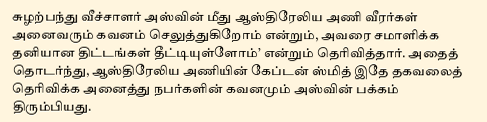சுழற்பந்து வீச்சாளர் அஸ்வின் மீது ஆஸ்திரேலிய அணி வீரர்கள் அனைவரும் கவனம் செலுத்துகிறோம் என்றும், அவரை சமாளிக்க தனியான திட்டங்கள் தீட்டியுள்ளோம்’ என்றும் தெரிவித்தார். அதைத் தொடர்ந்து, ஆஸ்திரேலிய அணியின் கேப்டன் ஸ்மித் இதே தகவலைத் தெரிவிக்க அனைத்து நபர்களின் கவனமும் அஸ்வின் பக்கம் திரும்பியது.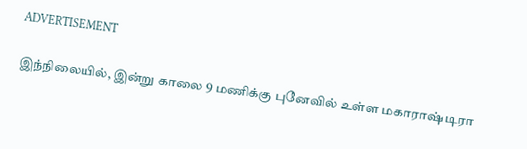ADVERTISEMENT

இந்நிலையில், இன்று காலை 9 மணிக்கு புனேவில் உள்ள மகாராஷ்டிரா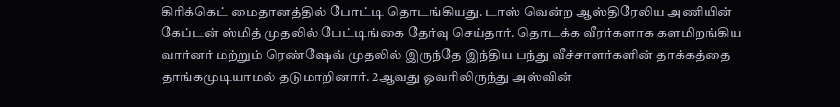கிரிக்கெட் மைதானத்தில் போட்டி தொடங்கியது. டாஸ் வென்ற ஆஸ்திரேலிய அணியின் கேப்டன் ஸ்மித் முதலில் பேட்டிங்கை தேர்வு செய்தார். தொடக்க வீரர்களாக களமிறங்கிய வார்னர் மற்றும் ரெண்ஷேவ் முதலில் இருந்தே இந்திய பந்து வீச்சாளர்களின் தாக்கத்தை தாங்கமுடியாமல் தடுமாறினார். 2ஆவது ஓவரிலிருந்து அஸ்வின்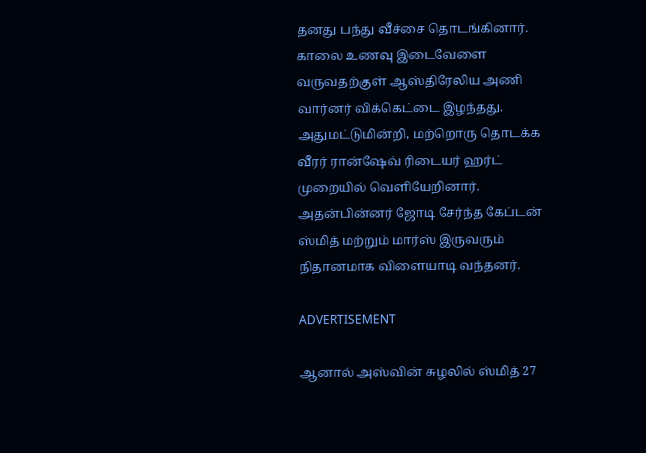தனது பந்து வீச்சை தொடங்கினார். காலை உணவு இடைவேளை வருவதற்குள் ஆஸ்திரேலிய அணி வார்னர் விக்கெட்டை இழந்தது. அதுமட்டுமின்றி, மற்றொரு தொடக்க வீரர் ரான்ஷேவ் ரிடையர் ஹர்ட் முறையில் வெளியேறினார். அதன்பின்னர் ஜோடி சேர்ந்த கேப்டன் ஸ்மித் மற்றும் மார்ஸ் இருவரும் நிதானமாக விளையாடி வந்தனர்.

ADVERTISEMENT

ஆனால் அஸ்வின் சுழலில் ஸ்மித் 27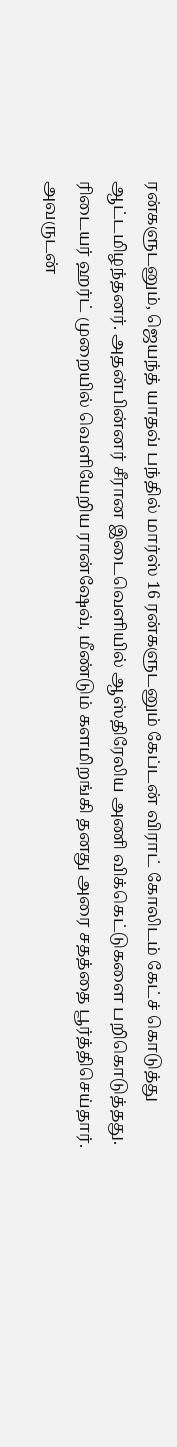ரன்களுடனும், ஜெயந்த் யாதவ் பந்தில் மார்ஸ் 16 ரன்களுடனும் கேப்டன் விராட் கோலிடம் கேட்ச் கொடுத்து ஆட்டமிழந்தனர். அதன்பின்னர் சீரான இடைவெளியில் ஆஸ்திரேலிய அணி விக்கெட்டுகளை பறிகொடுத்தது. ரிடையர் ஹர்ட் முறையில் வெளியேறிய ரான்ஷேவ், மீண்டும் களமிறங்கி தனது அரை சதத்தை பூர்த்திசெய்தார். அவருடன்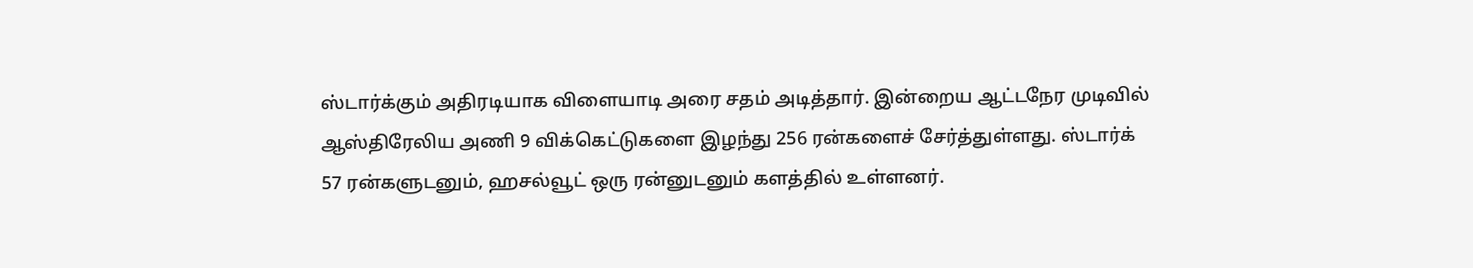ஸ்டார்க்கும் அதிரடியாக விளையாடி அரை சதம் அடித்தார். இன்றைய ஆட்டநேர முடிவில் ஆஸ்திரேலிய அணி 9 விக்கெட்டுகளை இழந்து 256 ரன்களைச் சேர்த்துள்ளது. ஸ்டார்க் 57 ரன்களுடனும், ஹசல்வூட் ஒரு ரன்னுடனும் களத்தில் உள்ளனர்.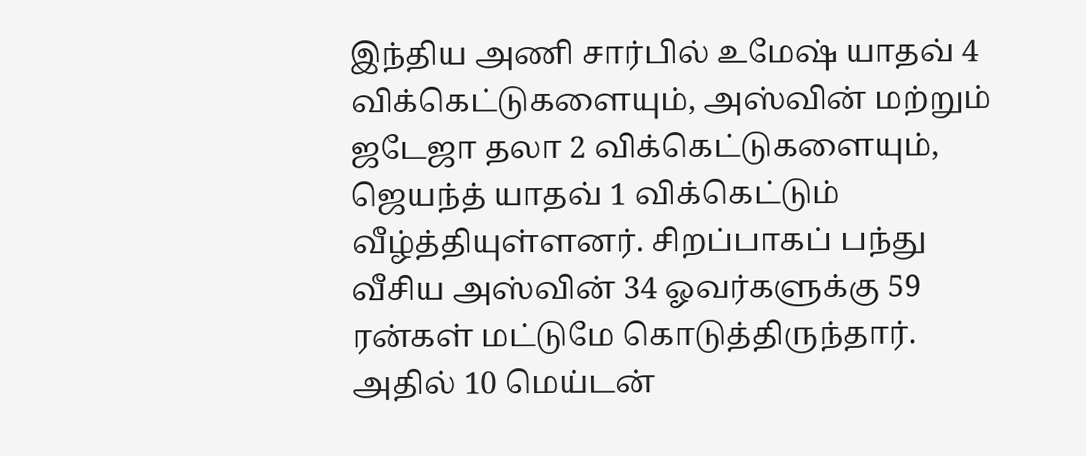இந்திய அணி சார்பில் உமேஷ் யாதவ் 4 விக்கெட்டுகளையும், அஸ்வின் மற்றும் ஜடேஜா தலா 2 விக்கெட்டுகளையும், ஜெயந்த் யாதவ் 1 விக்கெட்டும் வீழ்த்தியுள்ளனர். சிறப்பாகப் பந்து வீசிய அஸ்வின் 34 ஓவர்களுக்கு 59 ரன்கள் மட்டுமே கொடுத்திருந்தார். அதில் 10 மெய்டன்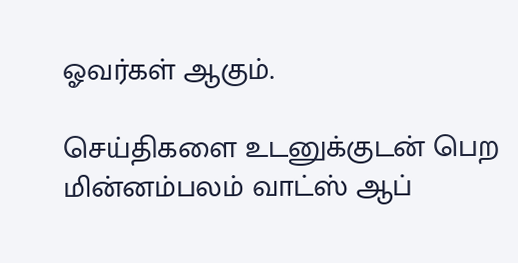ஓவர்கள் ஆகும்.

செய்திகளை உடனுக்குடன் பெற மின்னம்பலம் வாட்ஸ் ஆப்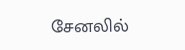சேனலில்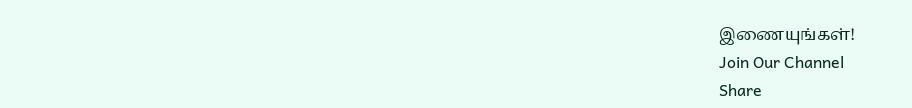இணையுங்கள்!
Join Our Channel
Share